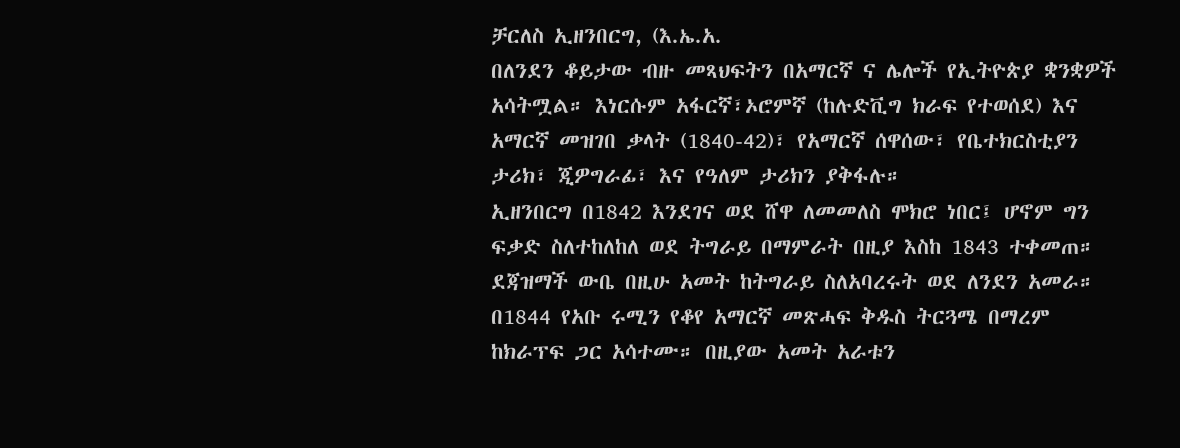ቻርለስ ኢዘንበርግ, (እ.ኤ.አ.
በለንደን ቆይታው ብዙ መጻህፍትን በአማርኛ ና ሌሎች የኢትዮጵያ ቋንቋዎች አሳትሟል። እነርሱም አፋርኛ፣ኦሮምኛ (ከሉድቪግ ክራፍ የተወሰደ) እና አማርኛ መዝገበ ቃላት (1840-42)፣ የአማርኛ ሰዋሰው፣ የቤተክርስቲያን ታሪክ፣ ጂዎግራፊ፣ እና የዓለም ታሪክን ያቅፋሉ።
ኢዘንበርግ በ1842 እንደገና ወደ ሸዋ ለመመለስ ሞክሮ ነበር፤ ሆኖም ግን ፍቃድ ስለተከለከለ ወደ ትግራይ በማምራት በዚያ እስከ 1843 ተቀመጠ። ደጃዝማች ውቤ በዚሁ አመት ከትግራይ ስለአባረሩት ወደ ለንደን አመራ። በ1844 የአቡ ሩሚን የቆየ አማርኛ መጽሓፍ ቅዱስ ትርጓሜ በማረም ከክራፕፍ ጋር አሳተሙ። በዚያው አመት አራቱን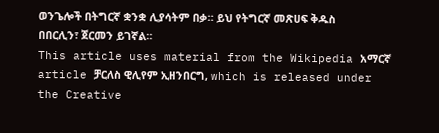ወንጌሎች በትግርኛ ቋንቋ ሊያሳትም በቃ። ይህ የትግርኛ መጽሀፍ ቅዱስ በበርሊን፣ ጀርመን ይገኛል።
This article uses material from the Wikipedia አማርኛ article ቻርለስ ዊሊየም ኢዘንበርግ, which is released under the Creative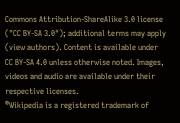Commons Attribution-ShareAlike 3.0 license ("CC BY-SA 3.0"); additional terms may apply (view authors). Content is available under CC BY-SA 4.0 unless otherwise noted. Images, videos and audio are available under their respective licenses.
®Wikipedia is a registered trademark of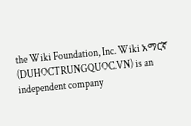the Wiki Foundation, Inc. Wiki አማርኛ (DUHOCTRUNGQUOC.VN) is an independent company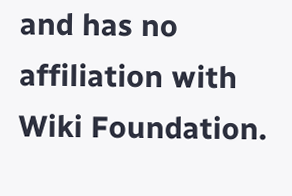and has no affiliation with Wiki Foundation.